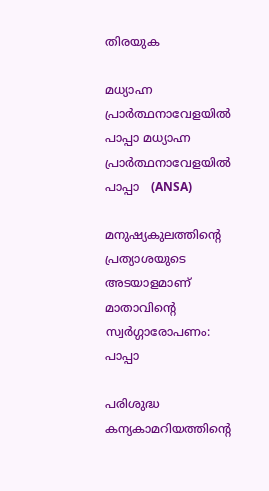തിരയുക

മധ്യാഹ്ന പ്രാർത്ഥനാവേളയിൽ പാപ്പാ മധ്യാഹ്ന പ്രാർത്ഥനാവേളയിൽ പാപ്പാ   (ANSA)

മനുഷ്യകുലത്തിന്റെ പ്രത്യാശയുടെ അടയാളമാണ് മാതാവിന്റെ സ്വർഗ്ഗാരോപണം: പാപ്പാ

പരിശുദ്ധ കന്യകാമറിയത്തിന്റെ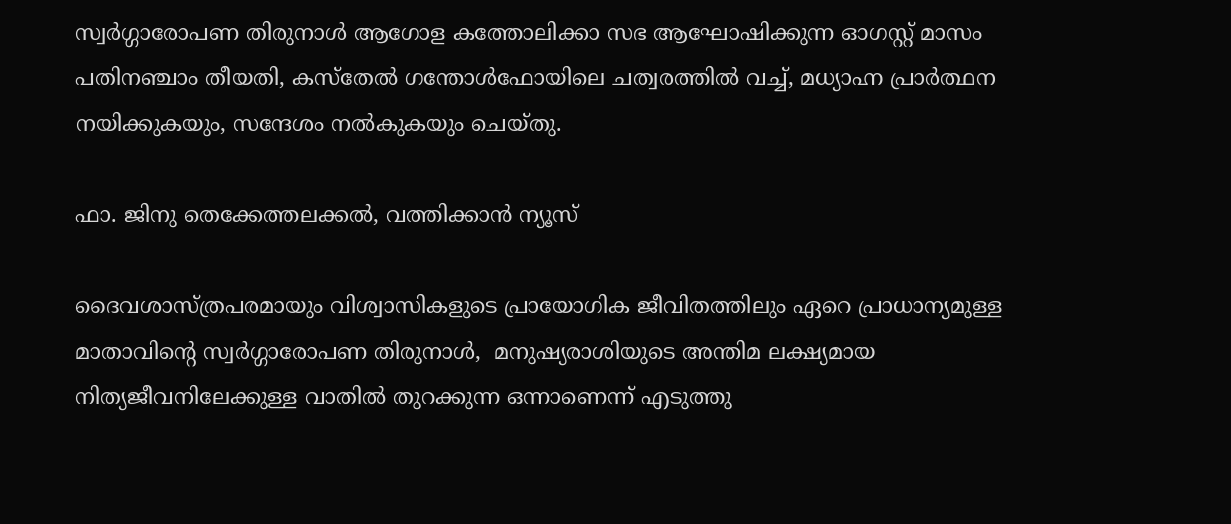സ്വർഗ്ഗാരോപണ തിരുനാൾ ആഗോള കത്തോലിക്കാ സഭ ആഘോഷിക്കുന്ന ഓഗസ്റ്റ് മാസം പതിനഞ്ചാം തീയതി, കസ്തേൽ ഗന്തോൾഫോയിലെ ചത്വരത്തിൽ വച്ച്, മധ്യാഹ്ന പ്രാർത്ഥന നയിക്കുകയും, സന്ദേശം നൽകുകയും ചെയ്തു.

ഫാ. ജിനു തെക്കേത്തലക്കൽ, വത്തിക്കാൻ ന്യൂസ്

ദൈവശാസ്ത്രപരമായും വിശ്വാസികളുടെ പ്രായോഗിക ജീവിതത്തിലും ഏറെ പ്രാധാന്യമുള്ള മാതാവിന്റെ സ്വർഗ്ഗാരോപണ തിരുനാൾ,  മനുഷ്യരാശിയുടെ അന്തിമ ലക്ഷ്യമായ നിത്യജീവനിലേക്കുള്ള വാതിൽ തുറക്കുന്ന ഒന്നാണെന്ന് എടുത്തു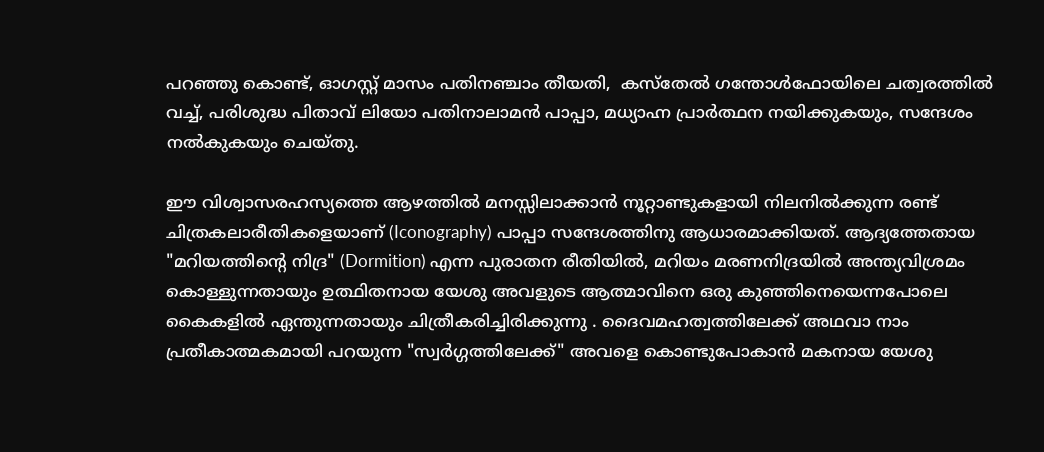പറഞ്ഞു കൊണ്ട്, ഓഗസ്റ്റ് മാസം പതിനഞ്ചാം തീയതി,  കസ്തേൽ ഗന്തോൾഫോയിലെ ചത്വരത്തിൽ വച്ച്, പരിശുദ്ധ പിതാവ് ലിയോ പതിനാലാമൻ പാപ്പാ, മധ്യാഹ്ന പ്രാർത്ഥന നയിക്കുകയും, സന്ദേശം നൽകുകയും ചെയ്തു.

ഈ വിശ്വാസരഹസ്യത്തെ ആഴത്തിൽ മനസ്സിലാക്കാൻ നൂറ്റാണ്ടുകളായി നിലനിൽക്കുന്ന രണ്ട് ചിത്രകലാരീതികളെയാണ് (Iconography) പാപ്പാ സന്ദേശത്തിനു ആധാരമാക്കിയത്. ആദ്യത്തേതായ "മറിയത്തിന്റെ നിദ്ര" (Dormition) എന്ന പുരാതന രീതിയിൽ, മറിയം മരണനിദ്രയിൽ അന്ത്യവിശ്രമം കൊള്ളുന്നതായും ഉത്ഥിതനായ യേശു അവളുടെ ആത്മാവിനെ ഒരു കുഞ്ഞിനെയെന്നപോലെ കൈകളിൽ ഏന്തുന്നതായും ചിത്രീകരിച്ചിരിക്കുന്നു . ദൈവമഹത്വത്തിലേക്ക് അഥവാ നാം പ്രതീകാത്മകമായി പറയുന്ന "സ്വർഗ്ഗത്തിലേക്ക്" അവളെ കൊണ്ടുപോകാൻ മകനായ യേശു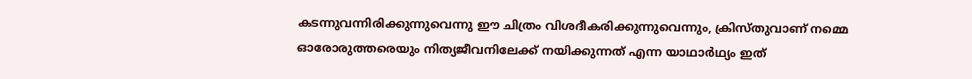കടന്നുവന്നിരിക്കുന്നുവെന്നു ഈ ചിത്രം വിശദീകരിക്കുന്നുവെന്നും, ക്രിസ്തുവാണ് നമ്മെ ഓരോരുത്തരെയും നിത്യജീവനിലേക്ക് നയിക്കുന്നത് എന്ന യാഥാർഥ്യം ഇത്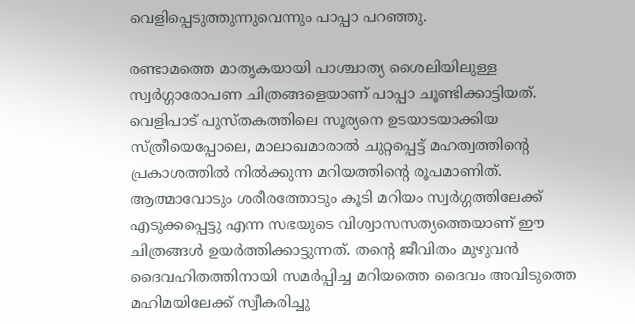വെളിപ്പെടുത്തുന്നുവെന്നും പാപ്പാ പറഞ്ഞു.

രണ്ടാമത്തെ മാതൃകയായി പാശ്ചാത്യ ശൈലിയിലുള്ള സ്വർഗ്ഗാരോപണ ചിത്രങ്ങളെയാണ് പാപ്പാ ചൂണ്ടിക്കാട്ടിയത്. വെളിപാട് പുസ്തകത്തിലെ സൂര്യനെ ഉടയാടയാക്കിയ സ്ത്രീയെപ്പോലെ, മാലാഖമാരാൽ ചുറ്റപ്പെട്ട് മഹത്വത്തിന്റെ പ്രകാശത്തിൽ നിൽക്കുന്ന മറിയത്തിന്റെ രൂപമാണിത്. ആത്മാവോടും ശരീരത്തോടും കൂടി മറിയം സ്വർഗ്ഗത്തിലേക്ക് എടുക്കപ്പെട്ടു എന്ന സഭയുടെ വിശ്വാസസത്യത്തെയാണ് ഈ ചിത്രങ്ങൾ ഉയർത്തിക്കാട്ടുന്നത്. തന്റെ ജീവിതം മുഴുവൻ ദൈവഹിതത്തിനായി സമർപ്പിച്ച മറിയത്തെ ദൈവം അവിടുത്തെ മഹിമയിലേക്ക് സ്വീകരിച്ചു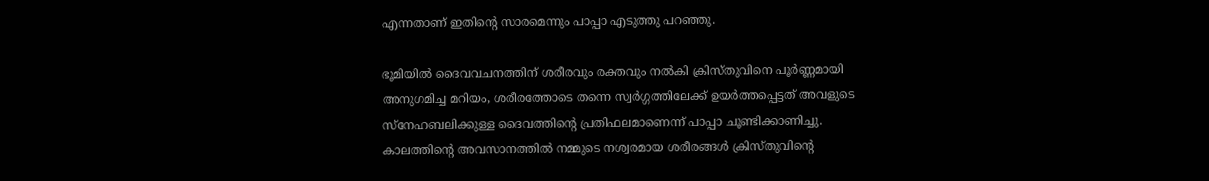എന്നതാണ് ഇതിന്റെ സാരമെന്നും പാപ്പാ എടുത്തു പറഞ്ഞു.

ഭൂമിയിൽ ദൈവവചനത്തിന് ശരീരവും രക്തവും നൽകി ക്രിസ്തുവിനെ പൂർണ്ണമായി അനുഗമിച്ച മറിയം, ശരീരത്തോടെ തന്നെ സ്വർഗ്ഗത്തിലേക്ക് ഉയർത്തപ്പെട്ടത് അവളുടെ സ്നേഹബലിക്കുള്ള ദൈവത്തിന്റെ പ്രതിഫലമാണെന്ന് പാപ്പാ ചൂണ്ടിക്കാണിച്ചു. കാലത്തിന്റെ അവസാനത്തിൽ നമ്മുടെ നശ്വരമായ ശരീരങ്ങൾ ക്രിസ്തുവിന്റെ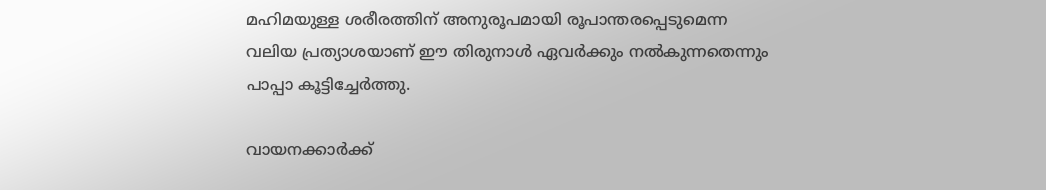മഹിമയുള്ള ശരീരത്തിന് അനുരൂപമായി രൂപാന്തരപ്പെടുമെന്ന വലിയ പ്രത്യാശയാണ് ഈ തിരുനാൾ ഏവർക്കും നൽകുന്നതെന്നും പാപ്പാ കൂട്ടിച്ചേർത്തു.

വായനക്കാർക്ക്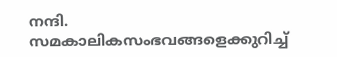നന്ദി. സമകാലികസംഭവങ്ങളെക്കുറിച്ച്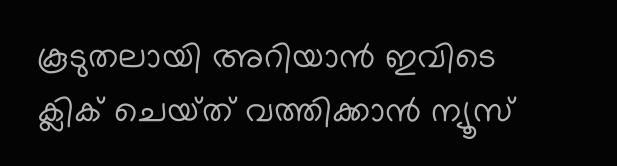കൂടുതലായി അറിയാൻ ഇവിടെ ക്ലിക് ചെയ്‌ത്‌ വത്തിക്കാൻ ന്യൂസ്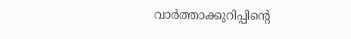വാർത്താക്കുറിപ്പിന്റെ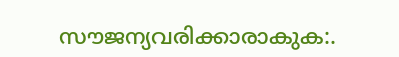സൗജന്യവരിക്കാരാകുക:.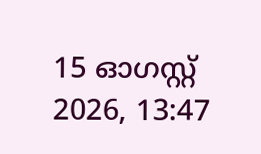15 ഓഗസ്റ്റ് 2026, 13:47